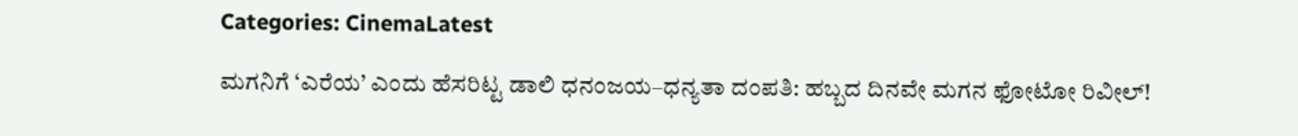Categories: CinemaLatest

ಮಗನಿಗೆ ‘ಎರೆಯ’ ಎಂದು ಹೆಸರಿಟ್ಟ ಡಾಲಿ ಧನಂಜಯ–ಧನ್ಯತಾ ದಂಪತಿ: ಹಬ್ಬದ ದಿನವೇ ಮಗನ ಫೋಟೋ ರಿವೀಲ್!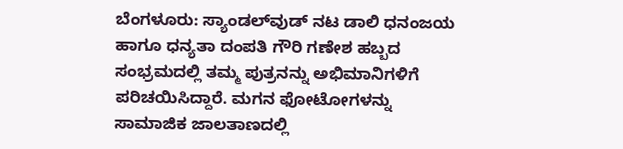ಬೆಂಗಳೂರು: ಸ್ಯಾಂಡಲ್‌ವುಡ್ ನಟ ಡಾಲಿ ಧನಂಜಯ ಹಾಗೂ ಧನ್ಯತಾ ದಂಪತಿ ಗೌರಿ ಗಣೇಶ ಹಬ್ಬದ ಸಂಭ್ರಮದಲ್ಲಿ ತಮ್ಮ ಪುತ್ರನನ್ನು ಅಭಿಮಾನಿಗಳಿಗೆ ಪರಿಚಯಿಸಿದ್ದಾರೆ. ಮಗನ ಫೋಟೋಗಳನ್ನು ಸಾಮಾಜಿಕ ಜಾಲತಾಣದಲ್ಲಿ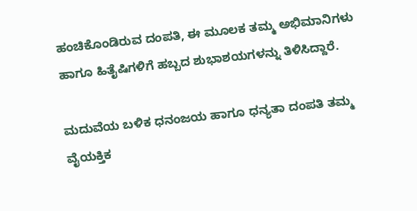ಹಂಚಿಕೊಂಡಿರುವ ದಂಪತಿ, ಈ ಮೂಲಕ ತಮ್ಮ ಅಭಿಮಾನಿಗಳು ಹಾಗೂ ಹಿತೈಷಿಗಳಿಗೆ ಹಬ್ಬದ ಶುಭಾಶಯಗಳನ್ನು ತಿಳಿಸಿದ್ದಾರೆ.

ಮದುವೆಯ ಬಳಿಕ ಧನಂಜಯ ಹಾಗೂ ಧನ್ಯತಾ ದಂಪತಿ ತಮ್ಮ ವೈಯಕ್ತಿಕ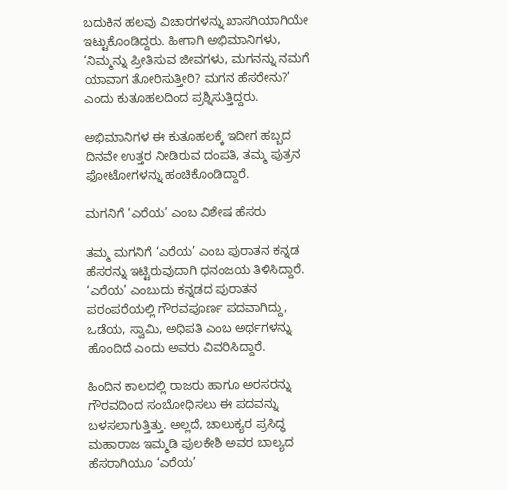ಬದುಕಿನ ಹಲವು ವಿಚಾರಗಳನ್ನು ಖಾಸಗಿಯಾಗಿಯೇ ಇಟ್ಟುಕೊಂಡಿದ್ದರು. ಹೀಗಾಗಿ ಅಭಿಮಾನಿಗಳು, ‘ನಿಮ್ಮನ್ನು ಪ್ರೀತಿಸುವ ಜೀವಗಳು, ಮಗನನ್ನು ನಮಗೆ ಯಾವಾಗ ತೋರಿಸುತ್ತೀರಿ? ಮಗನ ಹೆಸರೇನು?’ ಎಂದು ಕುತೂಹಲದಿಂದ ಪ್ರಶ್ನಿಸುತ್ತಿದ್ದರು.

ಅಭಿಮಾನಿಗಳ ಈ ಕುತೂಹಲಕ್ಕೆ ಇದೀಗ ಹಬ್ಬದ ದಿನವೇ ಉತ್ತರ ನೀಡಿರುವ ದಂಪತಿ, ತಮ್ಮ ಪುತ್ರನ ಫೋಟೋಗಳನ್ನು ಹಂಚಿಕೊಂಡಿದ್ದಾರೆ.

ಮಗನಿಗೆ ‘ಎರೆಯ’ ಎಂಬ ವಿಶೇಷ ಹೆಸರು

ತಮ್ಮ ಮಗನಿಗೆ ‘ಎರೆಯ’ ಎಂಬ ಪುರಾತನ ಕನ್ನಡ ಹೆಸರನ್ನು ಇಟ್ಟಿರುವುದಾಗಿ ಧನಂಜಯ ತಿಳಿಸಿದ್ದಾರೆ. ‘ಎರೆಯ’ ಎಂಬುದು ಕನ್ನಡದ ಪುರಾತನ ಪರಂಪರೆಯಲ್ಲಿ ಗೌರವಪೂರ್ಣ ಪದವಾಗಿದ್ದು, ಒಡೆಯ, ಸ್ವಾಮಿ, ಅಧಿಪತಿ ಎಂಬ ಅರ್ಥಗಳನ್ನು ಹೊಂದಿದೆ ಎಂದು ಅವರು ವಿವರಿಸಿದ್ದಾರೆ.

ಹಿಂದಿನ ಕಾಲದಲ್ಲಿ ರಾಜರು ಹಾಗೂ ಅರಸರನ್ನು ಗೌರವದಿಂದ ಸಂಬೋಧಿಸಲು ಈ ಪದವನ್ನು ಬಳಸಲಾಗುತ್ತಿತ್ತು. ಅಲ್ಲದೆ, ಚಾಲುಕ್ಯರ ಪ್ರಸಿದ್ಧ ಮಹಾರಾಜ ಇಮ್ಮಡಿ ಪುಲಕೇಶಿ ಅವರ ಬಾಲ್ಯದ ಹೆಸರಾಗಿಯೂ ‘ಎರೆಯ’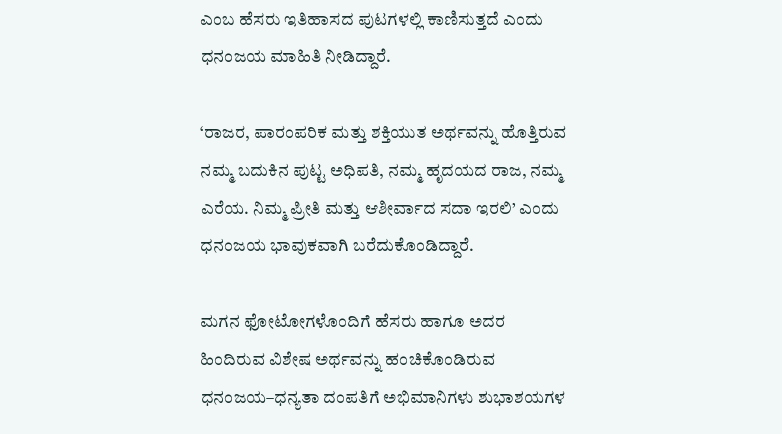ಎಂಬ ಹೆಸರು ಇತಿಹಾಸದ ಪುಟಗಳಲ್ಲಿ ಕಾಣಿಸುತ್ತದೆ ಎಂದು ಧನಂಜಯ ಮಾಹಿತಿ ನೀಡಿದ್ದಾರೆ.

‘ರಾಜರ, ಪಾರಂಪರಿಕ ಮತ್ತು ಶಕ್ತಿಯುತ ಅರ್ಥವನ್ನು ಹೊತ್ತಿರುವ ನಮ್ಮ ಬದುಕಿನ ಪುಟ್ಟ ಅಧಿಪತಿ, ನಮ್ಮ ಹೃದಯದ ರಾಜ, ನಮ್ಮ ಎರೆಯ. ನಿಮ್ಮ ಪ್ರೀತಿ ಮತ್ತು ಆಶೀರ್ವಾದ ಸದಾ ಇರಲಿ’ ಎಂದು ಧನಂಜಯ ಭಾವುಕವಾಗಿ ಬರೆದುಕೊಂಡಿದ್ದಾರೆ.

ಮಗನ ಫೋಟೋಗಳೊಂದಿಗೆ ಹೆಸರು ಹಾಗೂ ಅದರ ಹಿಂದಿರುವ ವಿಶೇಷ ಅರ್ಥವನ್ನು ಹಂಚಿಕೊಂಡಿರುವ ಧನಂಜಯ–ಧನ್ಯತಾ ದಂಪತಿಗೆ ಅಭಿಮಾನಿಗಳು ಶುಭಾಶಯಗಳ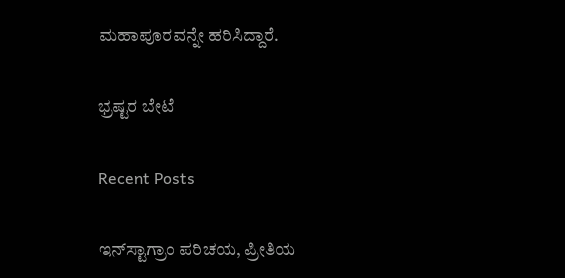ಮಹಾಪೂರವನ್ನೇ ಹರಿಸಿದ್ದಾರೆ.

ಭ್ರಷ್ಟರ ಬೇಟೆ

Recent Posts

ಇನ್‌ಸ್ಟಾಗ್ರಾಂ ಪರಿಚಯ, ಪ್ರೀತಿಯ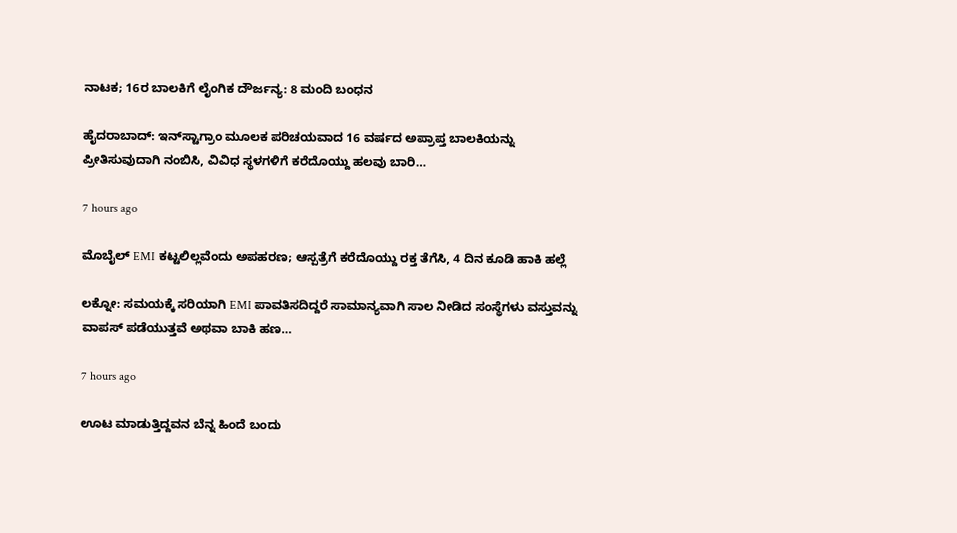ನಾಟಕ; 16ರ ಬಾಲಕಿಗೆ ಲೈಂಗಿಕ ದೌರ್ಜನ್ಯ: 8 ಮಂದಿ ಬಂಧನ

ಹೈದರಾಬಾದ್: ಇನ್‌ಸ್ಟಾಗ್ರಾಂ ಮೂಲಕ ಪರಿಚಯವಾದ 16 ವರ್ಷದ ಅಪ್ರಾಪ್ತ ಬಾಲಕಿಯನ್ನು ಪ್ರೀತಿಸುವುದಾಗಿ ನಂಬಿಸಿ, ವಿವಿಧ ಸ್ಥಳಗಳಿಗೆ ಕರೆದೊಯ್ದು ಹಲವು ಬಾರಿ…

7 hours ago

ಮೊಬೈಲ್ EMI ಕಟ್ಟಲಿಲ್ಲವೆಂದು ಅಪಹರಣ; ಆಸ್ಪತ್ರೆಗೆ ಕರೆದೊಯ್ದು ರಕ್ತ ತೆಗೆಸಿ, 4 ದಿನ ಕೂಡಿ ಹಾಕಿ ಹಲ್ಲೆ

ಲಕ್ನೋ: ಸಮಯಕ್ಕೆ ಸರಿಯಾಗಿ EMI ಪಾವತಿಸದಿದ್ದರೆ ಸಾಮಾನ್ಯವಾಗಿ ಸಾಲ ನೀಡಿದ ಸಂಸ್ಥೆಗಳು ವಸ್ತುವನ್ನು ವಾಪಸ್ ಪಡೆಯುತ್ತವೆ ಅಥವಾ ಬಾಕಿ ಹಣ…

7 hours ago

ಊಟ ಮಾಡುತ್ತಿದ್ದವನ ಬೆನ್ನ ಹಿಂದೆ ಬಂದು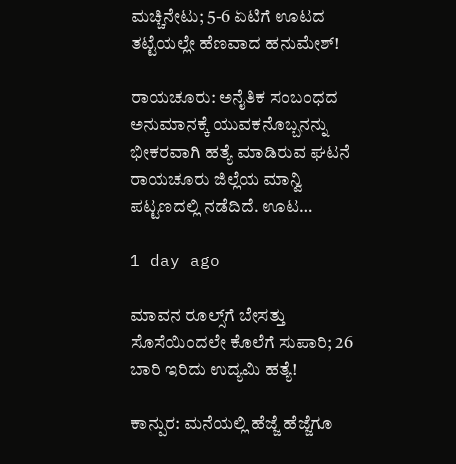ಮಚ್ಚಿನೇಟು; 5-6 ಏಟಿಗೆ ಊಟದ ತಟ್ಟೆಯಲ್ಲೇ ಹೆಣವಾದ ಹನುಮೇಶ್!

ರಾಯಚೂರು: ಅನೈತಿಕ ಸಂಬಂಧದ ಅನುಮಾನಕ್ಕೆ ಯುವಕನೊಬ್ಬನನ್ನು ಭೀಕರವಾಗಿ ಹತ್ಯೆ ಮಾಡಿರುವ ಘಟನೆ ರಾಯಚೂರು ಜಿಲ್ಲೆಯ ಮಾನ್ವಿ ಪಟ್ಟಣದಲ್ಲಿ ನಡೆದಿದೆ. ಊಟ…

1 day ago

ಮಾವನ ರೂಲ್ಸ್‌ಗೆ ಬೇಸತ್ತು ಸೊಸೆಯಿಂದಲೇ ಕೊಲೆಗೆ ಸುಪಾರಿ; 26 ಬಾರಿ ಇರಿದು ಉದ್ಯಮಿ ಹತ್ಯೆ!

ಕಾನ್ಪುರ: ಮನೆಯಲ್ಲಿ ಹೆಜ್ಜೆ ಹೆಜ್ಜೆಗೂ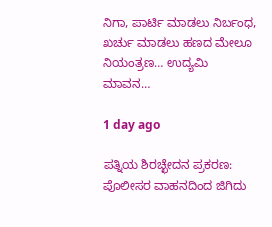ನಿಗಾ, ಪಾರ್ಟಿ ಮಾಡಲು ನಿರ್ಬಂಧ, ಖರ್ಚು ಮಾಡಲು ಹಣದ ಮೇಲೂ ನಿಯಂತ್ರಣ… ಉದ್ಯಮಿ ಮಾವನ…

1 day ago

ಪತ್ನಿಯ ಶಿರಚ್ಛೇದನ ಪ್ರಕರಣ: ಪೊಲೀಸರ ವಾಹನದಿಂದ ಜಿಗಿದು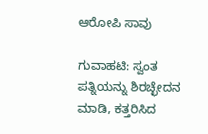ಆರೋಪಿ ಸಾವು

ಗುವಾಹಟಿ: ಸ್ವಂತ ಪತ್ನಿಯನ್ನು ಶಿರಚ್ಛೇದನ ಮಾಡಿ, ಕತ್ತರಿಸಿದ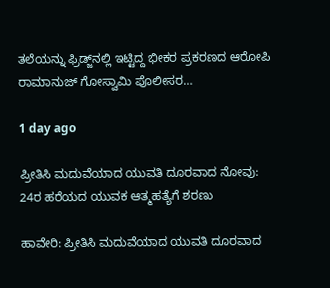ತಲೆಯನ್ನು ಫ್ರಿಡ್ಜ್‌ನಲ್ಲಿ ಇಟ್ಟಿದ್ದ ಭೀಕರ ಪ್ರಕರಣದ ಆರೋಪಿ ರಾಮಾನುಜ್ ಗೋಸ್ವಾಮಿ ಪೊಲೀಸರ…

1 day ago

ಪ್ರೀತಿಸಿ ಮದುವೆಯಾದ ಯುವತಿ ದೂರವಾದ ನೋವು: 24ರ ಹರೆಯದ ಯುವಕ ಆತ್ಮಹತ್ಯೆಗೆ ಶರಣು

ಹಾವೇರಿ: ಪ್ರೀತಿಸಿ ಮದುವೆಯಾದ ಯುವತಿ ದೂರವಾದ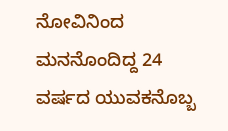ನೋವಿನಿಂದ ಮನನೊಂದಿದ್ದ 24 ವರ್ಷದ ಯುವಕನೊಬ್ಬ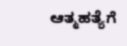ಆತ್ಮಹತ್ಯೆಗೆ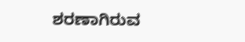ಶರಣಾಗಿರುವ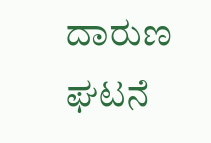ದಾರುಣ ಘಟನೆ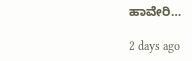ಹಾವೇರಿ…

2 days ago